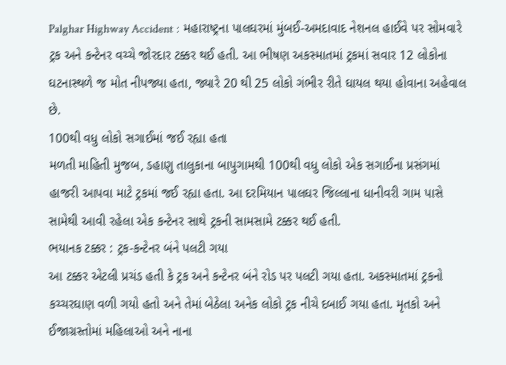Palghar Highway Accident : મહારાષ્ટ્રના પાલઘરમાં મુંબઈ-અમદાવાદ નેશનલ હાઈવે પર સોમવારે ટ્રક અને કન્ટેનર વચ્ચે જોરદાર ટક્કર થઈ હતી. આ ભીષણ અકસ્માતમાં ટ્રકમાં સવાર 12 લોકોના ઘટનાસ્થળે જ મોત નીપજ્યા હતા, જ્યારે 20 થી 25 લોકો ગંભીર રીતે ઘાયલ થયા હોવાના અહેવાલ છે.
100થી વધુ લોકો સગાઈમાં જઈ રહ્યા હતા
મળતી માહિતી મુજબ, ડહાણુ તાલુકાના બાપુગામથી 100થી વધુ લોકો એક સગાઈના પ્રસંગમાં હાજરી આપવા માટે ટ્રકમાં જઈ રહ્યા હતા. આ દરમિયાન પાલઘર જિલ્લાના ધાનીવરી ગામ પાસે સામેથી આવી રહેલા એક કન્ટેનર સાથે ટ્રકની સામસામે ટક્કર થઈ હતી.
ભયાનક ટક્કર : ટ્રક-કન્ટેનર બંને પલટી ગયા
આ ટક્કર એટલી પ્રચંડ હતી કે ટ્રક અને કન્ટેનર બંને રોડ પર પલટી ગયા હતા. અકસ્માતમાં ટ્રકનો કચ્ચરઘાણ વળી ગયો હતો અને તેમાં બેઠેલા અનેક લોકો ટ્રક નીચે દબાઈ ગયા હતા. મૃતકો અને ઈજાગ્રસ્તોમાં મહિલાઓ અને નાના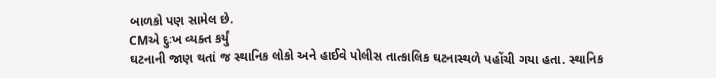બાળકો પણ સામેલ છે.
CMએ દુઃખ વ્યક્ત કર્યું
ઘટનાની જાણ થતાં જ સ્થાનિક લોકો અને હાઈવે પોલીસ તાત્કાલિક ઘટનાસ્થળે પહોંચી ગયા હતા. સ્થાનિક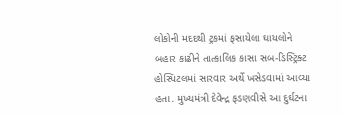લોકોની મદદથી ટ્રકમાં ફસાયેલા ઘાયલોને બહાર કાઢીને તાત્કાલિક કાસા સબ-ડિસ્ટ્રિક્ટ હોસ્પિટલમાં સારવાર અર્થે ખસેડવામાં આવ્યા હતા. મુખ્યમંત્રી દેવેન્દ્ર ફડણવીસે આ દુર્ઘટના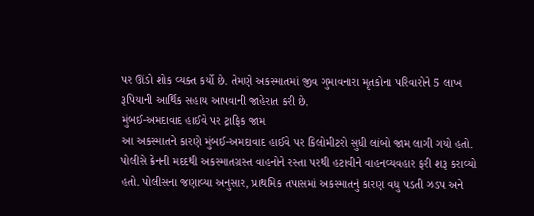પર ઊંડો શોક વ્યક્ત કર્યો છે. તેમણે અકસ્માતમાં જીવ ગુમાવનારા મૃતકોના પરિવારોને 5 લાખ રૂપિયાની આર્થિક સહાય આપવાની જાહેરાત કરી છે.
મુંબઈ-અમદાવાદ હાઈવે પર ટ્રાફિક જામ
આ અકસ્માતને કારણે મુંબઈ-અમદાવાદ હાઈવે પર કિલોમીટરો સુધી લાંબો જામ લાગી ગયો હતો. પોલીસે ક્રેનની મદદથી અકસ્માતગ્રસ્ત વાહનોને રસ્તા પરથી હટાવીને વાહનવ્યવહાર ફરી શરૂ કરાવ્યો હતો. પોલીસના જણાવ્યા અનુસાર, પ્રાથમિક તપાસમાં અકસ્માતનું કારણ વધુ પડતી ઝડપ અને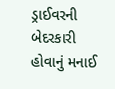ડ્રાઈવરની બેદરકારી હોવાનું મનાઈ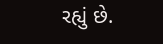રહ્યું છે.